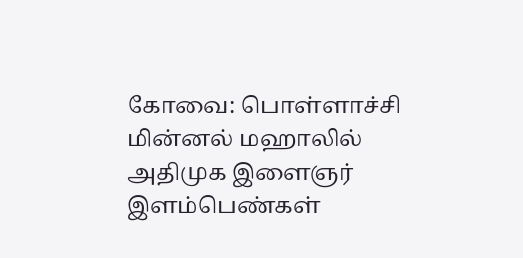கோவை: பொள்ளாச்சி மின்னல் மஹாலில் அதிமுக இளைஞர் இளம்பெண்கள்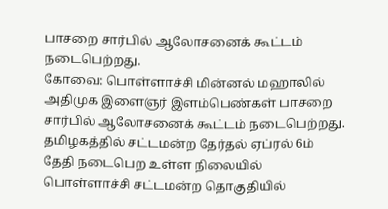பாசறை சார்பில் ஆலோசனைக் கூட்டம் நடைபெற்றது.
கோவை: பொள்ளாச்சி மின்னல் மஹாலில் அதிமுக இளைஞர் இளம்பெண்கள் பாசறை சார்பில் ஆலோசனைக் கூட்டம் நடைபெற்றது.
தமிழகத்தில் சட்டமன்ற தேர்தல் ஏப்ரல் 6ம் தேதி நடைபெற உள்ள நிலையில் பொள்ளாச்சி சட்டமன்ற தொகுதியில்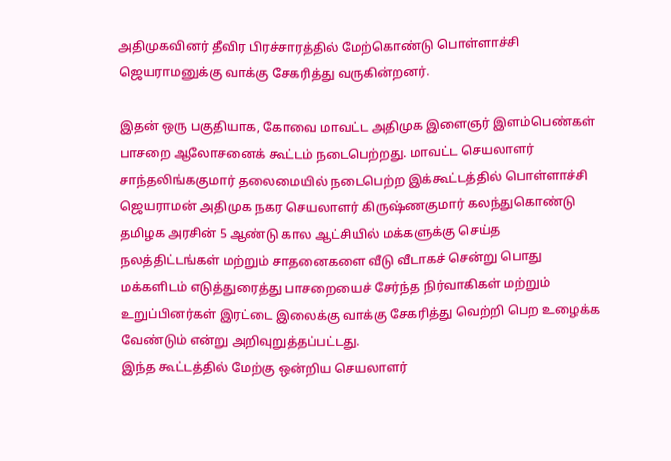அதிமுகவினர் தீவிர பிரச்சாரத்தில் மேற்கொண்டு பொள்ளாச்சி ஜெயராமனுக்கு வாக்கு சேகரித்து வருகின்றனர்.

இதன் ஒரு பகுதியாக, கோவை மாவட்ட அதிமுக இளைஞர் இளம்பெண்கள் பாசறை ஆலோசனைக் கூட்டம் நடைபெற்றது. மாவட்ட செயலாளர் சாந்தலிங்ககுமார் தலைமையில் நடைபெற்ற இக்கூட்டத்தில் பொள்ளாச்சி ஜெயராமன் அதிமுக நகர செயலாளர் கிருஷ்ணகுமார் கலந்துகொண்டு தமிழக அரசின் 5 ஆண்டு கால ஆட்சியில் மக்களுக்கு செய்த நலத்திட்டங்கள் மற்றும் சாதனைகளை வீடு வீடாகச் சென்று பொது மக்களிடம் எடுத்துரைத்து பாசறையைச் சேர்ந்த நிர்வாகிகள் மற்றும் உறுப்பினர்கள் இரட்டை இலைக்கு வாக்கு சேகரித்து வெற்றி பெற உழைக்க வேண்டும் என்று அறிவுறுத்தப்பட்டது.
இந்த கூட்டத்தில் மேற்கு ஒன்றிய செயலாளர்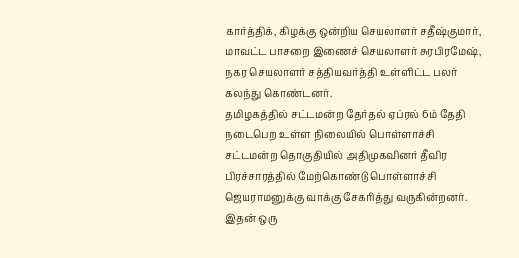கார்த்திக், கிழக்கு ஒன்றிய செயலாளர் சதீஷ்குமார், மாவட்ட பாசறை இணைச் செயலாளர் சுரபிரமேஷ், நகர செயலாளர் சத்தியவர்த்தி உள்ளிட்ட பலர் கலந்து கொண்டனர்.
தமிழகத்தில் சட்டமன்ற தேர்தல் ஏப்ரல் 6ம் தேதி நடைபெற உள்ள நிலையில் பொள்ளாச்சி சட்டமன்ற தொகுதியில் அதிமுகவினர் தீவிர பிரச்சாரத்தில் மேற்கொண்டு பொள்ளாச்சி ஜெயராமனுக்கு வாக்கு சேகரித்து வருகின்றனர்.
இதன் ஒரு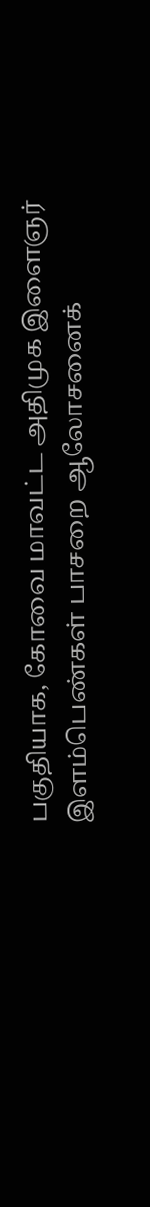பகுதியாக, கோவை மாவட்ட அதிமுக இளைஞர் இளம்பெண்கள் பாசறை ஆலோசனைக்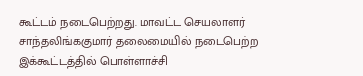கூட்டம் நடைபெற்றது. மாவட்ட செயலாளர் சாந்தலிங்ககுமார் தலைமையில் நடைபெற்ற இக்கூட்டத்தில் பொள்ளாச்சி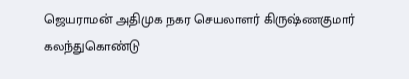ஜெயராமன் அதிமுக நகர செயலாளர் கிருஷ்ணகுமார் கலந்துகொண்டு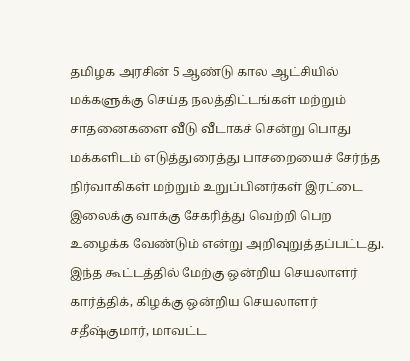தமிழக அரசின் 5 ஆண்டு கால ஆட்சியில் மக்களுக்கு செய்த நலத்திட்டங்கள் மற்றும் சாதனைகளை வீடு வீடாகச் சென்று பொது மக்களிடம் எடுத்துரைத்து பாசறையைச் சேர்ந்த நிர்வாகிகள் மற்றும் உறுப்பினர்கள் இரட்டை இலைக்கு வாக்கு சேகரித்து வெற்றி பெற உழைக்க வேண்டும் என்று அறிவுறுத்தப்பட்டது.
இந்த கூட்டத்தில் மேற்கு ஒன்றிய செயலாளர் கார்த்திக், கிழக்கு ஒன்றிய செயலாளர் சதீஷ்குமார், மாவட்ட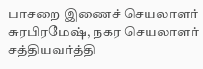பாசறை இணைச் செயலாளர் சுரபிரமேஷ், நகர செயலாளர் சத்தியவர்த்தி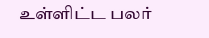உள்ளிட்ட பலர்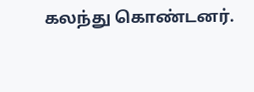கலந்து கொண்டனர்.